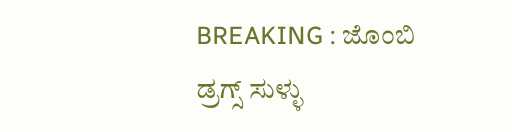BREAKING : ಜೊಂಬಿ ಡ್ರಗ್ಸ್ ಸುಳ್ಳು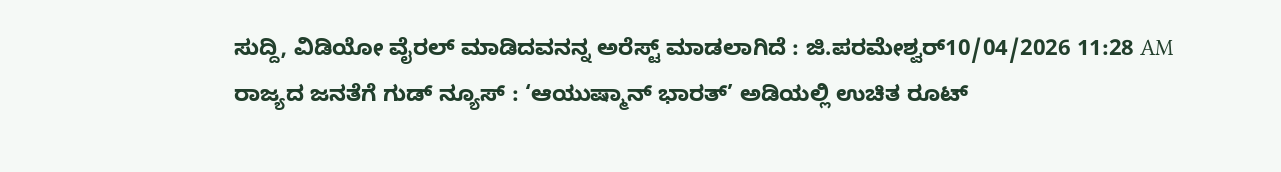ಸುದ್ದಿ, ವಿಡಿಯೋ ವೈರಲ್ ಮಾಡಿದವನನ್ನ ಅರೆಸ್ಟ್ ಮಾಡಲಾಗಿದೆ : ಜಿ.ಪರಮೇಶ್ವರ್10/04/2026 11:28 AM
ರಾಜ್ಯದ ಜನತೆಗೆ ಗುಡ್ ನ್ಯೂಸ್ : ‘ಆಯುಷ್ಮಾನ್ ಭಾರತ್’ ಅಡಿಯಲ್ಲಿ ಉಚಿತ ರೂಟ್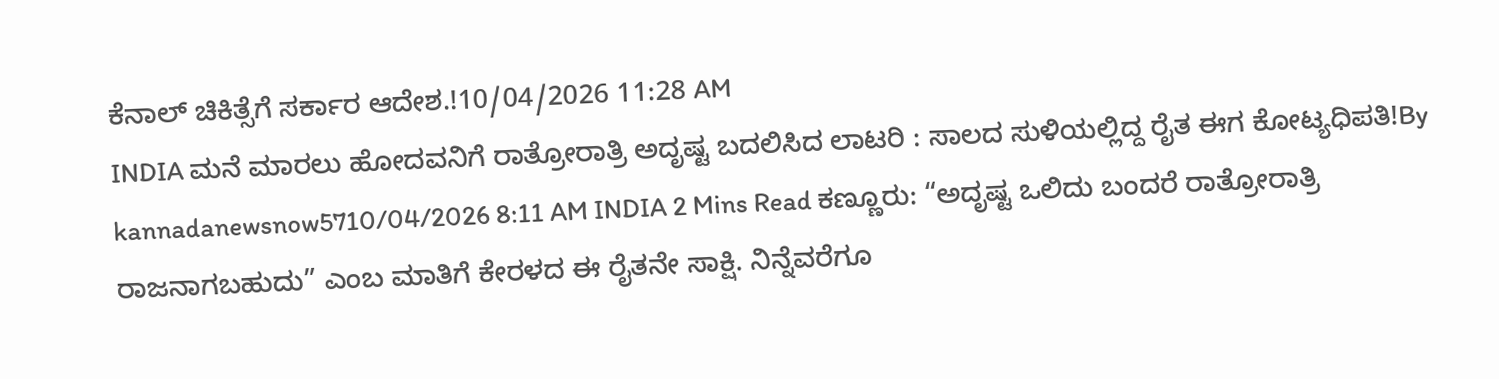ಕೆನಾಲ್ ಚಿಕಿತ್ಸೆಗೆ ಸರ್ಕಾರ ಆದೇಶ.!10/04/2026 11:28 AM
INDIA ಮನೆ ಮಾರಲು ಹೋದವನಿಗೆ ರಾತ್ರೋರಾತ್ರಿ ಅದೃಷ್ಟ ಬದಲಿಸಿದ ಲಾಟರಿ : ಸಾಲದ ಸುಳಿಯಲ್ಲಿದ್ದ ರೈತ ಈಗ ಕೋಟ್ಯಧಿಪತಿ!By kannadanewsnow5710/04/2026 8:11 AM INDIA 2 Mins Read ಕಣ್ಣೂರು: “ಅದೃಷ್ಟ ಒಲಿದು ಬಂದರೆ ರಾತ್ರೋರಾತ್ರಿ ರಾಜನಾಗಬಹುದು” ಎಂಬ ಮಾತಿಗೆ ಕೇರಳದ ಈ ರೈತನೇ ಸಾಕ್ಷಿ. ನಿನ್ನೆವರೆಗೂ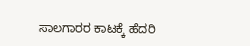ಸಾಲಗಾರರ ಕಾಟಕ್ಕೆ ಹೆದರಿ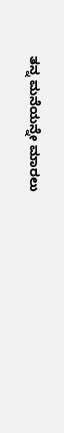ತನ್ನ ಮನೆಯನ್ನೇ ಮಾರಲು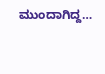ಮುಂದಾಗಿದ್ದ…